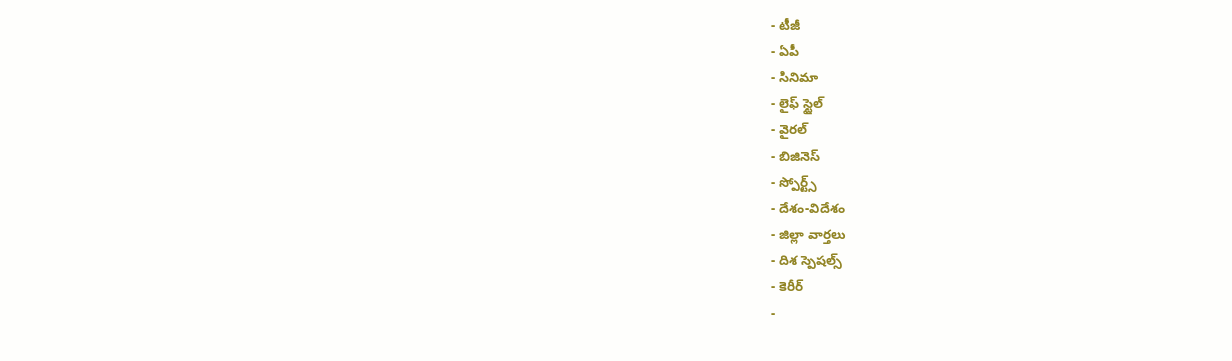- టీజీ
- ఏపీ
- సినిమా
- లైఫ్ స్టైల్
- వైరల్
- బిజినెస్
- స్పోర్ట్స్
- దేశం-విదేశం
- జిల్లా వార్తలు
- దిశ స్పెషల్స్
- కెరీర్
-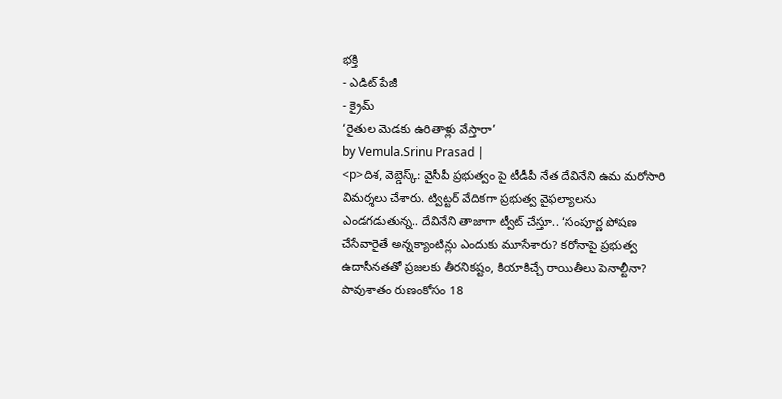భక్తి
- ఎడిట్ పేజీ
- క్రైమ్
‘రైతుల మెడకు ఉరితాళ్లు వేస్తారా’
by Vemula.Srinu Prasad |
<p>దిశ, వెబ్డెస్క్: వైసీపీ ప్రభుత్వం పై టీడీపీ నేత దేవినేని ఉమ మరోసారి విమర్శలు చేశారు. ట్విట్టర్ వేదికగా ప్రభుత్వ వైఫల్యాలను ఎండగడుతున్న.. దేవినేని తాజాగా ట్వీట్ చేస్తూ.. ‘సంపూర్ణ పోషణ చేసేవారైతే అన్నక్యాంటిన్లు ఎందుకు మూసేశారు? కరోనాపై ప్రభుత్వ ఉదాసీనతతో ప్రజలకు తీరనికష్టం, కియాకిచ్చే రాయితీలు పెనాల్టీనా? పావుశాతం రుణంకోసం 18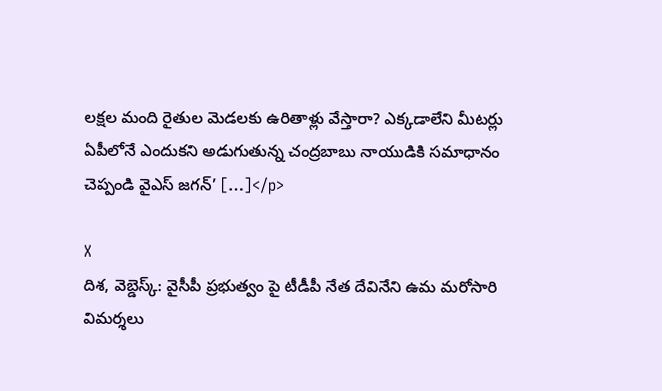లక్షల మంది రైతుల మెడలకు ఉరితాళ్లు వేస్తారా? ఎక్కడాలేని మీటర్లు ఏపీలోనే ఎందుకని అడుగుతున్న చంద్రబాబు నాయుడికి సమాధానం చెప్పండి వైఎస్ జగన్’ […]</p>

X
దిశ, వెబ్డెస్క్: వైసీపీ ప్రభుత్వం పై టీడీపీ నేత దేవినేని ఉమ మరోసారి విమర్శలు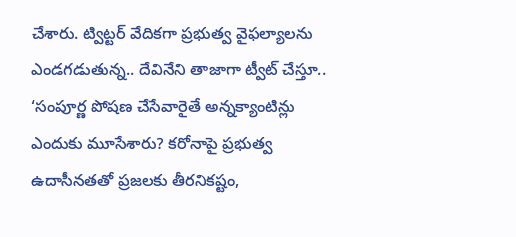చేశారు. ట్విట్టర్ వేదికగా ప్రభుత్వ వైఫల్యాలను ఎండగడుతున్న.. దేవినేని తాజాగా ట్వీట్ చేస్తూ.. ‘సంపూర్ణ పోషణ చేసేవారైతే అన్నక్యాంటిన్లు ఎందుకు మూసేశారు? కరోనాపై ప్రభుత్వ ఉదాసీనతతో ప్రజలకు తీరనికష్టం,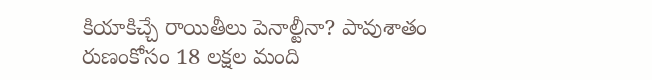కియాకిచ్చే రాయితీలు పెనాల్టీనా? పావుశాతం రుణంకోసం 18 లక్షల మంది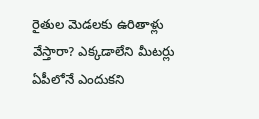రైతుల మెడలకు ఉరితాళ్లు వేస్తారా? ఎక్కడాలేని మీటర్లు ఏపీలోనే ఎందుకని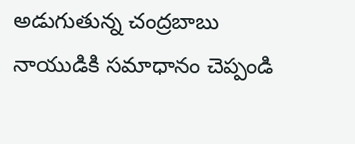అడుగుతున్న చంద్రబాబు నాయుడికి సమాధానం చెప్పండి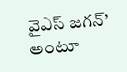వైఎస్ జగన్’ అంటూ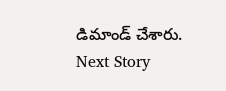డిమాండ్ చేశారు.
Next Story